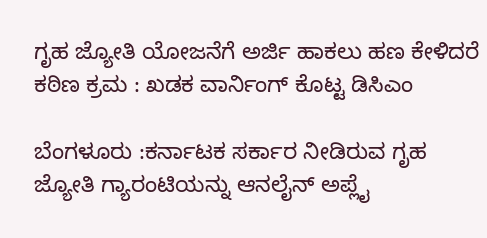ಗೃಹ ಜ್ಯೋತಿ ಯೋಜನೆಗೆ ಅರ್ಜಿ ಹಾಕಲು ಹಣ ಕೇಳಿದರೆ ಕಠಿಣ ಕ್ರಮ : ಖಡಕ ವಾರ್ನಿಂಗ್ ಕೊಟ್ಟ ಡಿಸಿಎಂ

ಬೆಂಗಳೂರು :ಕರ್ನಾಟಕ ಸರ್ಕಾರ ನೀಡಿರುವ ಗೃಹ ಜ್ಯೋತಿ ಗ್ಯಾರಂಟಿಯನ್ನು ಆನಲೈನ್ ಅಪ್ಲೈ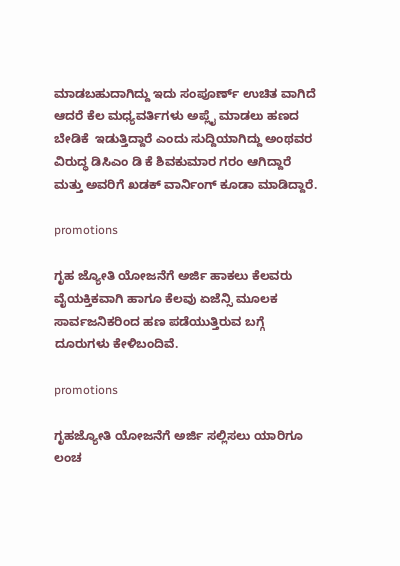ಮಾಡಬಹುದಾಗಿದ್ದು ಇದು ಸಂಪೂರ್ಣ್ ಉಚಿತ ವಾಗಿದೆ ಆದರೆ ಕೆಲ ಮಧ್ಯವರ್ತಿಗಳು ಅಪ್ಲೈ ಮಾಡಲು ಹಣದ ಬೇಡಿಕೆ  ಇಡುತ್ತಿದ್ದಾರೆ ಎಂದು ಸುದ್ದಿಯಾಗಿದ್ದು ಅಂಥವರ ವಿರುದ್ಧ ಡಿಸಿಎಂ ಡಿ ಕೆ ಶಿವಕುಮಾರ ಗರಂ ಆಗಿದ್ದಾರೆ ಮತ್ತು ಅವರಿಗೆ ಖಡಕ್ ವಾರ್ನಿಂಗ್ ಕೂಡಾ ಮಾಡಿದ್ದಾರೆ.

promotions

ಗೃಹ ಜ್ಯೋತಿ ಯೋಜನೆಗೆ ಅರ್ಜಿ ಹಾಕಲು ಕೆಲವರು ವೈಯಕ್ತಿಕವಾಗಿ ಹಾಗೂ ಕೆಲವು ಏಜೆನ್ಸಿ ಮೂಲಕ ಸಾರ್ವಜನಿಕರಿಂದ ಹಣ ಪಡೆಯುತ್ತಿರುವ ಬಗ್ಗೆ ದೂರುಗಳು ಕೇಳಿಬಂದಿವೆ.

promotions

ಗೃಹಜ್ಯೋತಿ ಯೋಜನೆಗೆ ಅರ್ಜಿ ಸಲ್ಲಿಸಲು ಯಾರಿಗೂ ಲಂಚ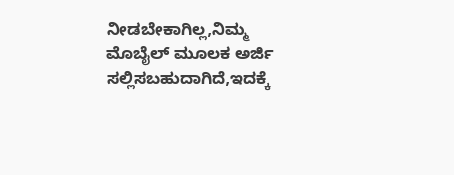ನೀಡಬೇಕಾಗಿಲ್ಲ,ನಿಮ್ಮ ಮೊಬೈಲ್ ಮೂಲಕ ಅರ್ಜಿ ಸಲ್ಲಿಸಬಹುದಾಗಿದೆ,ಇದಕ್ಕೆ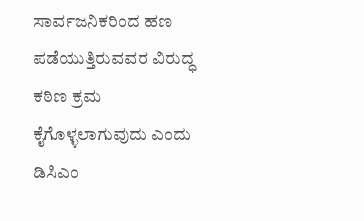ಸಾರ್ವಜನಿಕರಿಂದ ಹಣ ಪಡೆಯುತ್ತಿರುವವರ ವಿರುದ್ಧ ಕಠಿಣ ಕ್ರಮ ಕೈಗೊಳ್ಳಲಾಗುವುದು ಎಂದು ಡಿಸಿಎಂ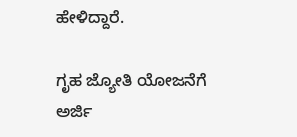ಹೇಳಿದ್ದಾರೆ.

ಗೃಹ ಜ್ಯೋತಿ ಯೋಜನೆಗೆ ಅರ್ಜಿ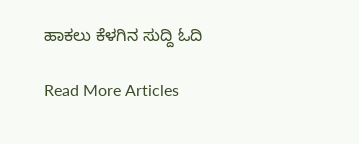ಹಾಕಲು ಕೆಳಗಿನ ಸುದ್ದಿ ಓದಿ

Read More Articles